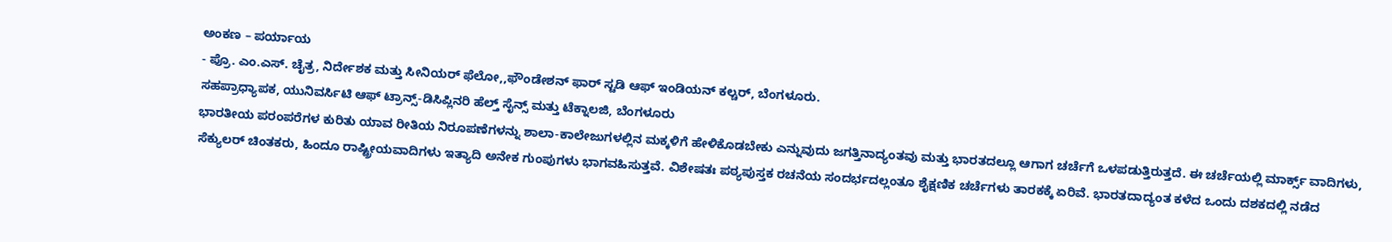ಅಂಕಣ – ಪರ್ಯಾಯ
- ಪ್ರೊ. ಎಂ.ಎಸ್. ಚೈತ್ರ, ನಿರ್ದೇಶಕ ಮತ್ತು ಸೀನಿಯರ್ ಫೆಲೋ,,ಫೌಂಡೇಶನ್ ಫಾರ್ ಸ್ಟಡಿ ಆಫ್ ಇಂಡಿಯನ್ ಕಲ್ಚರ್, ಬೆಂಗಳೂರು.
ಸಹಪ್ರಾಧ್ಯಾಪಕ, ಯುನಿವರ್ಸಿಟಿ ಆಫ್ ಟ್ರಾನ್ಸ್-ಡಿಸಿಪ್ಲಿನರಿ ಹೆಲ್ತ್ ಸೈನ್ಸ್ ಮತ್ತು ಟೆಕ್ನಾಲಜಿ, ಬೆಂಗಳೂರು
ಭಾರತೀಯ ಪರಂಪರೆಗಳ ಕುರಿತು ಯಾವ ರೀತಿಯ ನಿರೂಪಣೆಗಳನ್ನು ಶಾಲಾ-ಕಾಲೇಜುಗಳಲ್ಲಿನ ಮಕ್ಕಳಿಗೆ ಹೇಳಿಕೊಡಬೇಕು ಎನ್ನುವುದು ಜಗತ್ತಿನಾದ್ಯಂತವು ಮತ್ತು ಭಾರತದಲ್ಲೂ ಆಗಾಗ ಚರ್ಚೆಗೆ ಒಳಪಡುತ್ತಿರುತ್ತದೆ. ಈ ಚರ್ಚೆಯಲ್ಲಿ ಮಾರ್ಕ್ಸ್ ವಾದಿಗಳು, ಸೆಕ್ಯುಲರ್ ಚಿಂತಕರು, ಹಿಂದೂ ರಾಷ್ಟ್ರೀಯವಾದಿಗಳು ಇತ್ಯಾದಿ ಅನೇಕ ಗುಂಪುಗಳು ಭಾಗವಹಿಸುತ್ತವೆ. ವಿಶೇಷತಃ ಪಠ್ಯಪುಸ್ತಕ ರಚನೆಯ ಸಂದರ್ಭದಲ್ಲಂತೂ ಶೈಕ್ಷಣಿಕ ಚರ್ಚೆಗಳು ತಾರಕಕ್ಕೆ ಏರಿವೆ. ಭಾರತದಾದ್ಯಂತ ಕಳೆದ ಒಂದು ದಶಕದಲ್ಲಿ ನಡೆದ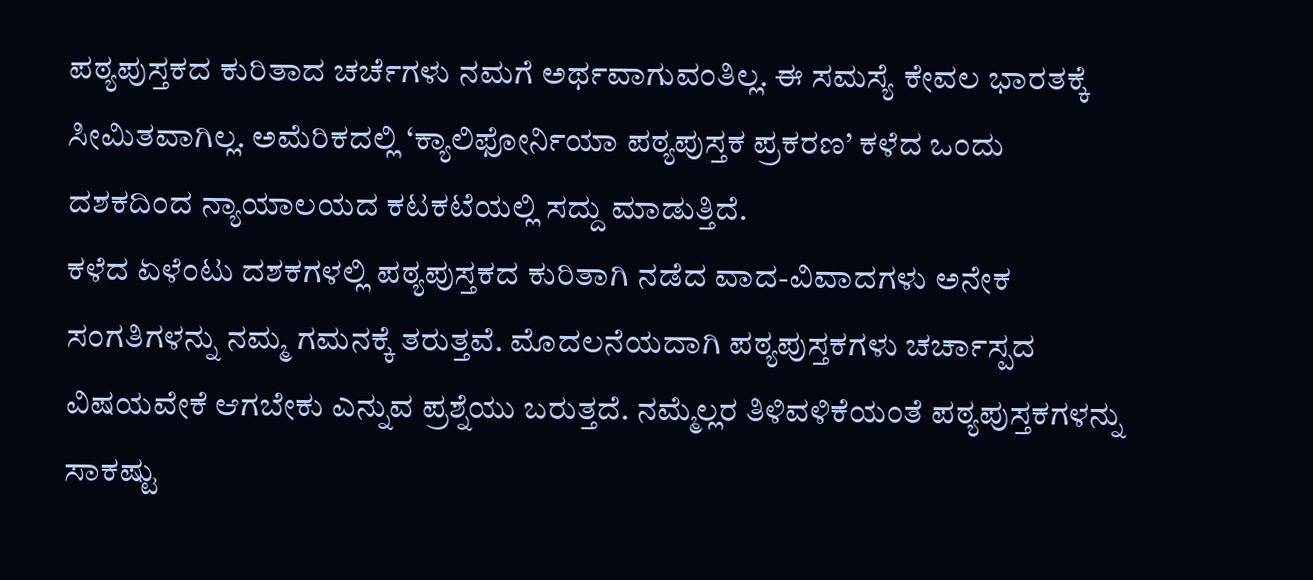ಪಠ್ಯಪುಸ್ತಕದ ಕುರಿತಾದ ಚರ್ಚೆಗಳು ನಮಗೆ ಅರ್ಥವಾಗುವಂತಿಲ್ಲ. ಈ ಸಮಸ್ಯೆ ಕೇವಲ ಭಾರತಕ್ಕೆ ಸೀಮಿತವಾಗಿಲ್ಲ. ಅಮೆರಿಕದಲ್ಲಿ ‘ಕ್ಯಾಲಿಫೋರ್ನಿಯಾ ಪಠ್ಯಪುಸ್ತಕ ಪ್ರಕರಣ’ ಕಳೆದ ಒಂದು ದಶಕದಿಂದ ನ್ಯಾಯಾಲಯದ ಕಟಕಟೆಯಲ್ಲಿ ಸದ್ದು ಮಾಡುತ್ತಿದೆ.
ಕಳೆದ ಏಳೆಂಟು ದಶಕಗಳಲ್ಲಿ ಪಠ್ಯಪುಸ್ತಕದ ಕುರಿತಾಗಿ ನಡೆದ ವಾದ-ವಿವಾದಗಳು ಅನೇಕ ಸಂಗತಿಗಳನ್ನು ನಮ್ಮ ಗಮನಕ್ಕೆ ತರುತ್ತವೆ. ಮೊದಲನೆಯದಾಗಿ ಪಠ್ಯಪುಸ್ತಕಗಳು ಚರ್ಚಾಸ್ಪದ ವಿಷಯವೇಕೆ ಆಗಬೇಕು ಎನ್ನುವ ಪ್ರಶ್ನೆಯು ಬರುತ್ತದೆ. ನಮ್ಮೆಲ್ಲರ ತಿಳಿವಳಿಕೆಯಂತೆ ಪಠ್ಯಪುಸ್ತಕಗಳನ್ನು ಸಾಕಷ್ಟು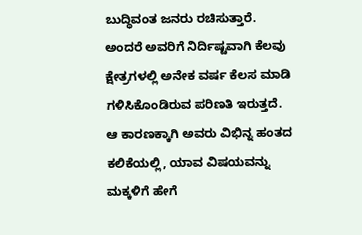ಬುದ್ಧಿವಂತ ಜನರು ರಚಿಸುತ್ತಾರೆ. ಅಂದರೆ ಅವರಿಗೆ ನಿರ್ದಿಷ್ಟವಾಗಿ ಕೆಲವು ಕ್ಷೇತ್ರಗಳಲ್ಲಿ ಅನೇಕ ವರ್ಷ ಕೆಲಸ ಮಾಡಿ ಗಳಿಸಿಕೊಂಡಿರುವ ಪರಿಣತಿ ಇರುತ್ತದೆ. ಆ ಕಾರಣಕ್ಕಾಗಿ ಅವರು ವಿಭಿನ್ನ ಹಂತದ ಕಲಿಕೆಯಲ್ಲಿ, ಯಾವ ವಿಷಯವನ್ನು ಮಕ್ಕಳಿಗೆ ಹೇಗೆ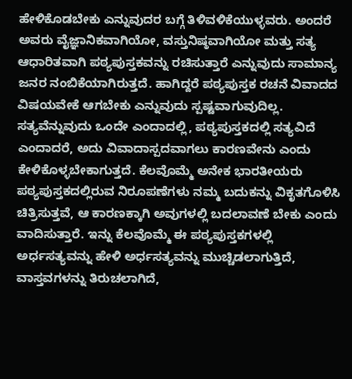ಹೇಳಿಕೊಡಬೇಕು ಎನ್ನುವುದರ ಬಗ್ಗೆ ತಿಳಿವಳಿಕೆಯುಳ್ಳವರು. ಅಂದರೆ ಅವರು ವೈಜ್ಞಾನಿಕವಾಗಿಯೋ, ವಸ್ತುನಿಷ್ಠವಾಗಿಯೋ ಮತ್ತು ಸತ್ಯ ಆಧಾರಿತವಾಗಿ ಪಠ್ಯಪುಸ್ತಕವನ್ನು ರಚಿಸುತ್ತಾರೆ ಎನ್ನುವುದು ಸಾಮಾನ್ಯ ಜನರ ನಂಬಿಕೆಯಾಗಿರುತ್ತದೆ. ಹಾಗಿದ್ದರೆ ಪಠ್ಯಪುಸ್ತಕ ರಚನೆ ವಿವಾದದ ವಿಷಯವೇಕೆ ಆಗಬೇಕು ಎನ್ನುವುದು ಸ್ಪಷ್ಟವಾಗುವುದಿಲ್ಲ. ಸತ್ಯವೆನ್ನುವುದು ಒಂದೇ ಎಂದಾದಲ್ಲಿ, ಪಠ್ಯಪುಸ್ತಕದಲ್ಲಿ ಸತ್ಯವಿದೆ ಎಂದಾದರೆ, ಅದು ವಿವಾದಾಸ್ಪದವಾಗಲು ಕಾರಣವೇನು ಎಂದು ಕೇಳಿಕೊಳ್ಳಬೇಕಾಗುತ್ತದೆ. ಕೆಲವೊಮ್ಮೆ ಅನೇಕ ಭಾರತೀಯರು ಪಠ್ಯಪುಸ್ತಕದಲ್ಲಿರುವ ನಿರೂಪಣೆಗಳು ನಮ್ಮ ಬದುಕನ್ನು ವಿಕೃತಗೊಳಿಸಿ ಚಿತ್ರಿಸುತ್ತವೆ, ಆ ಕಾರಣಕ್ಕಾಗಿ ಅವುಗಳಲ್ಲಿ ಬದಲಾವಣೆ ಬೇಕು ಎಂದು ವಾದಿಸುತ್ತಾರೆ. ಇನ್ನು ಕೆಲವೊಮ್ಮೆ ಈ ಪಠ್ಯಪುಸ್ತಕಗಳಲ್ಲಿ ಅರ್ಧಸತ್ಯವನ್ನು ಹೇಳಿ ಅರ್ಧಸತ್ಯವನ್ನು ಮುಚ್ಚಿಡಲಾಗುತ್ತಿದೆ, ವಾಸ್ತವಗಳನ್ನು ತಿರುಚಲಾಗಿದೆ,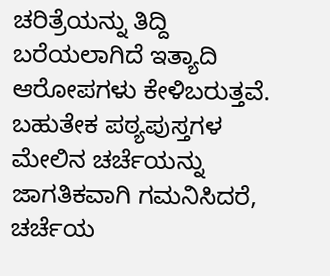ಚರಿತ್ರೆಯನ್ನು ತಿದ್ದಿ ಬರೆಯಲಾಗಿದೆ ಇತ್ಯಾದಿ ಆರೋಪಗಳು ಕೇಳಿಬರುತ್ತವೆ.
ಬಹುತೇಕ ಪಠ್ಯಪುಸ್ತಗಳ ಮೇಲಿನ ಚರ್ಚೆಯನ್ನು ಜಾಗತಿಕವಾಗಿ ಗಮನಿಸಿದರೆ, ಚರ್ಚೆಯ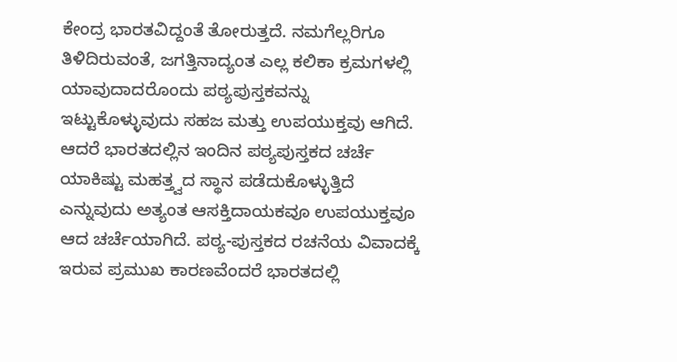ಕೇಂದ್ರ ಭಾರತವಿದ್ದಂತೆ ತೋರುತ್ತದೆ. ನಮಗೆಲ್ಲರಿಗೂ ತಿಳಿದಿರುವಂತೆ, ಜಗತ್ತಿನಾದ್ಯಂತ ಎಲ್ಲ ಕಲಿಕಾ ಕ್ರಮಗಳಲ್ಲಿ ಯಾವುದಾದರೊಂದು ಪಠ್ಯಪುಸ್ತಕವನ್ನು ಇಟ್ಟುಕೊಳ್ಳುವುದು ಸಹಜ ಮತ್ತು ಉಪಯುಕ್ತವು ಆಗಿದೆ. ಆದರೆ ಭಾರತದಲ್ಲಿನ ಇಂದಿನ ಪಠ್ಯಪುಸ್ತಕದ ಚರ್ಚೆ ಯಾಕಿಷ್ಟು ಮಹತ್ತ್ವದ ಸ್ಥಾನ ಪಡೆದುಕೊಳ್ಳುತ್ತಿದೆ ಎನ್ನುವುದು ಅತ್ಯಂತ ಆಸಕ್ತಿದಾಯಕವೂ ಉಪಯುಕ್ತವೂ ಆದ ಚರ್ಚೆಯಾಗಿದೆ. ಪಠ್ಯ-ಪುಸ್ತಕದ ರಚನೆಯ ವಿವಾದಕ್ಕೆ ಇರುವ ಪ್ರಮುಖ ಕಾರಣವೆಂದರೆ ಭಾರತದಲ್ಲಿ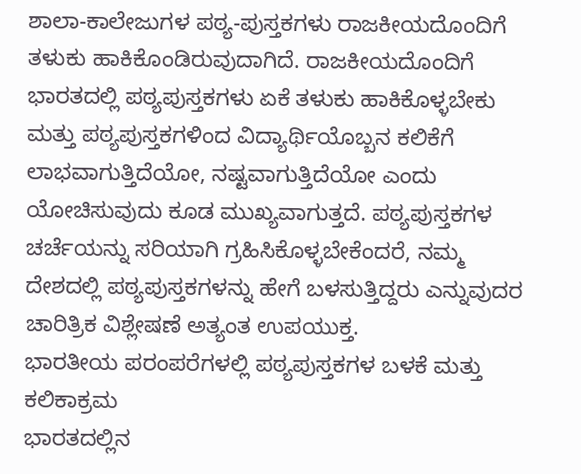ಶಾಲಾ-ಕಾಲೇಜುಗಳ ಪಠ್ಯ-ಪುಸ್ತಕಗಳು ರಾಜಕೀಯದೊಂದಿಗೆ ತಳುಕು ಹಾಕಿಕೊಂಡಿರುವುದಾಗಿದೆ. ರಾಜಕೀಯದೊಂದಿಗೆ ಭಾರತದಲ್ಲಿ ಪಠ್ಯಪುಸ್ತಕಗಳು ಏಕೆ ತಳುಕು ಹಾಕಿಕೊಳ್ಳಬೇಕು ಮತ್ತು ಪಠ್ಯಪುಸ್ತಕಗಳಿಂದ ವಿದ್ಯಾರ್ಥಿಯೊಬ್ಬನ ಕಲಿಕೆಗೆ ಲಾಭವಾಗುತ್ತಿದೆಯೋ, ನಷ್ಟವಾಗುತ್ತಿದೆಯೋ ಎಂದು ಯೋಚಿಸುವುದು ಕೂಡ ಮುಖ್ಯವಾಗುತ್ತದೆ. ಪಠ್ಯಪುಸ್ತಕಗಳ ಚರ್ಚೆಯನ್ನು ಸರಿಯಾಗಿ ಗ್ರಹಿಸಿಕೊಳ್ಳಬೇಕೆಂದರೆ, ನಮ್ಮ ದೇಶದಲ್ಲಿ ಪಠ್ಯಪುಸ್ತಕಗಳನ್ನು ಹೇಗೆ ಬಳಸುತ್ತಿದ್ದರು ಎನ್ನುವುದರ ಚಾರಿತ್ರಿಕ ವಿಶ್ಲೇಷಣೆ ಅತ್ಯಂತ ಉಪಯುಕ್ತ.
ಭಾರತೀಯ ಪರಂಪರೆಗಳಲ್ಲಿ ಪಠ್ಯಪುಸ್ತಕಗಳ ಬಳಕೆ ಮತ್ತು ಕಲಿಕಾಕ್ರಮ
ಭಾರತದಲ್ಲಿನ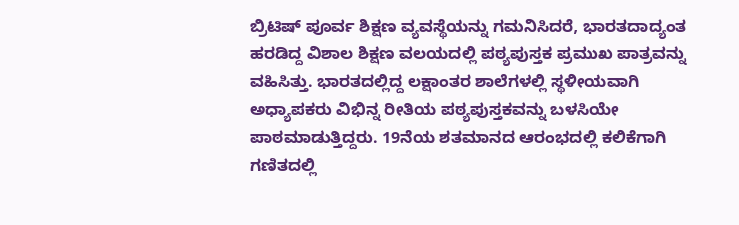ಬ್ರಿಟಿಷ್ ಪೂರ್ವ ಶಿಕ್ಷಣ ವ್ಯವಸ್ಥೆಯನ್ನು ಗಮನಿಸಿದರೆ, ಭಾರತದಾದ್ಯಂತ ಹರಡಿದ್ದ ವಿಶಾಲ ಶಿಕ್ಷಣ ವಲಯದಲ್ಲಿ ಪಠ್ಯಪುಸ್ತಕ ಪ್ರಮುಖ ಪಾತ್ರವನ್ನು ವಹಿಸಿತ್ತು. ಭಾರತದಲ್ಲಿದ್ದ ಲಕ್ಷಾಂತರ ಶಾಲೆಗಳಲ್ಲಿ ಸ್ಥಳೀಯವಾಗಿ ಅಧ್ಯಾಪಕರು ವಿಭಿನ್ನ ರೀತಿಯ ಪಠ್ಯಪುಸ್ತಕವನ್ನು ಬಳಸಿಯೇ ಪಾಠಮಾಡುತ್ತಿದ್ದರು. 19ನೆಯ ಶತಮಾನದ ಆರಂಭದಲ್ಲಿ ಕಲಿಕೆಗಾಗಿ ಗಣಿತದಲ್ಲಿ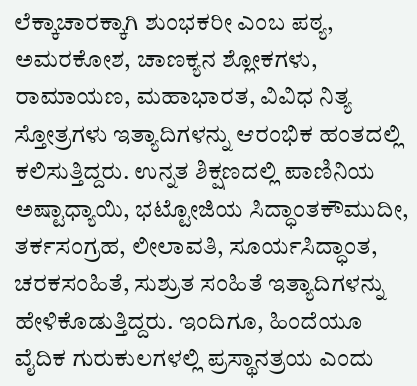ಲೆಕ್ಕಾಚಾರಕ್ಕಾಗಿ ಶುಂಭಕರೀ ಎಂಬ ಪಠ್ಯ, ಅಮರಕೋಶ, ಚಾಣಕ್ಯನ ಶ್ಲೋಕಗಳು, ರಾಮಾಯಣ, ಮಹಾಭಾರತ, ವಿವಿಧ ನಿತ್ಯ ಸ್ತೋತ್ರಗಳು ಇತ್ಯಾದಿಗಳನ್ನು ಆರಂಭಿಕ ಹಂತದಲ್ಲಿ ಕಲಿಸುತ್ತಿದ್ದರು. ಉನ್ನತ ಶಿಕ್ಷಣದಲ್ಲಿ ಪಾಣಿನಿಯ ಅಷ್ಟಾಧ್ಯಾಯಿ, ಭಟ್ಟೋಜಿಯ ಸಿದ್ಧಾಂತಕೌಮುದೀ, ತರ್ಕಸಂಗ್ರಹ, ಲೀಲಾವತಿ, ಸೂರ್ಯಸಿದ್ಧಾಂತ, ಚರಕಸಂಹಿತೆ, ಸುಶ್ರುತ ಸಂಹಿತೆ ಇತ್ಯಾದಿಗಳನ್ನು ಹೇಳಿಕೊಡುತ್ತಿದ್ದರು. ಇಂದಿಗೂ, ಹಿಂದೆಯೂ ವೈದಿಕ ಗುರುಕುಲಗಳಲ್ಲಿ ಪ್ರಸ್ಥಾನತ್ರಯ ಎಂದು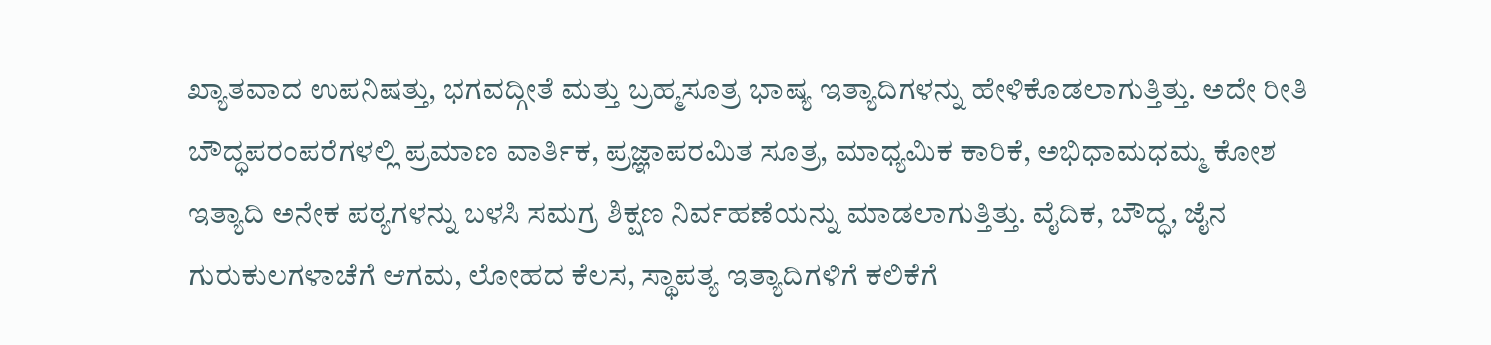ಖ್ಯಾತವಾದ ಉಪನಿಷತ್ತು, ಭಗವದ್ಗೀತೆ ಮತ್ತು ಬ್ರಹ್ಮಸೂತ್ರ ಭಾಷ್ಯ ಇತ್ಯಾದಿಗಳನ್ನು ಹೇಳಿಕೊಡಲಾಗುತ್ತಿತ್ತು. ಅದೇ ರೀತಿ ಬೌದ್ಧಪರಂಪರೆಗಳಲ್ಲಿ ಪ್ರಮಾಣ ವಾರ್ತಿಕ, ಪ್ರಜ್ಞಾಪರಮಿತ ಸೂತ್ರ, ಮಾಧ್ಯಮಿಕ ಕಾರಿಕೆ, ಅಭಿಧಾಮಧಮ್ಮ ಕೋಶ ಇತ್ಯಾದಿ ಅನೇಕ ಪಠ್ಯಗಳನ್ನು ಬಳಸಿ ಸಮಗ್ರ ಶಿಕ್ಷಣ ನಿರ್ವಹಣೆಯನ್ನು ಮಾಡಲಾಗುತ್ತಿತ್ತು. ವೈದಿಕ, ಬೌದ್ಧ, ಜೈನ ಗುರುಕುಲಗಳಾಚೆಗೆ ಆಗಮ, ಲೋಹದ ಕೆಲಸ, ಸ್ಥಾಪತ್ಯ ಇತ್ಯಾದಿಗಳಿಗೆ ಕಲಿಕೆಗೆ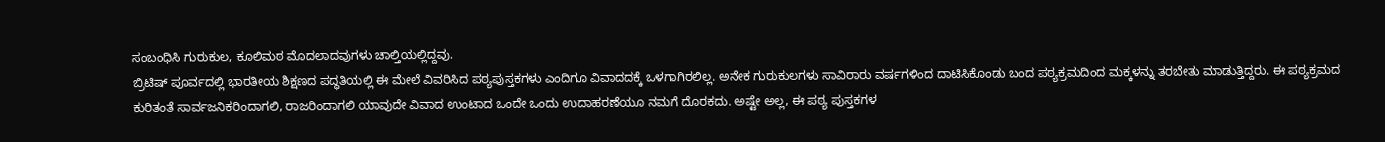ಸಂಬಂಧಿಸಿ ಗುರುಕುಲ, ಕೂಲಿಮಠ ಮೊದಲಾದವುಗಳು ಚಾಲ್ತಿಯಲ್ಲಿದ್ದವು.
ಬ್ರಿಟಿಷ್ ಪೂರ್ವದಲ್ಲಿ ಭಾರತೀಯ ಶಿಕ್ಷಣದ ಪದ್ಧತಿಯಲ್ಲಿ ಈ ಮೇಲೆ ವಿವರಿಸಿದ ಪಠ್ಯಪುಸ್ತಕಗಳು ಎಂದಿಗೂ ವಿವಾದದಕ್ಕೆ ಒಳಗಾಗಿರಲಿಲ್ಲ. ಅನೇಕ ಗುರುಕುಲಗಳು ಸಾವಿರಾರು ವರ್ಷಗಳಿಂದ ದಾಟಿಸಿಕೊಂಡು ಬಂದ ಪಠ್ಯಕ್ರಮದಿಂದ ಮಕ್ಕಳನ್ನು ತರಬೇತು ಮಾಡುತ್ತಿದ್ದರು. ಈ ಪಠ್ಯಕ್ರಮದ ಕುರಿತಂತೆ ಸಾರ್ವಜನಿಕರಿಂದಾಗಲಿ, ರಾಜರಿಂದಾಗಲಿ ಯಾವುದೇ ವಿವಾದ ಉಂಟಾದ ಒಂದೇ ಒಂದು ಉದಾಹರಣೆಯೂ ನಮಗೆ ದೊರಕದು. ಅಷ್ಟೇ ಅಲ್ಲ, ಈ ಪಠ್ಯ ಪುಸ್ತಕಗಳ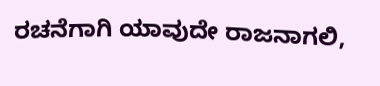ರಚನೆಗಾಗಿ ಯಾವುದೇ ರಾಜನಾಗಲಿ,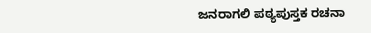ಜನರಾಗಲಿ ಪಠ್ಯಪುಸ್ತಕ ರಚನಾ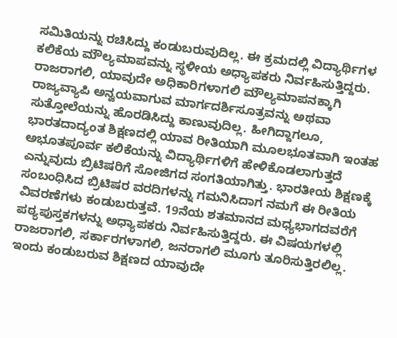ಸಮಿತಿಯನ್ನು ರಚಿಸಿದ್ದು ಕಂಡುಬರುವುದಿಲ್ಲ. ಈ ಕ್ರಮದಲ್ಲಿ ವಿದ್ಯಾರ್ಥಿಗಳ ಕಲಿಕೆಯ ಮೌಲ್ಯಮಾಪವನ್ನು ಸ್ಥಳೀಯ ಅಧ್ಯಾಪಕರು ನಿರ್ವಹಿಸುತ್ತಿದ್ದರು. ರಾಜರಾಗಲಿ, ಯಾವುದೇ ಅಧಿಕಾರಿಗಳಾಗಲಿ ಮೌಲ್ಯಮಾಪನಕ್ಕಾಗಿ ರಾಜ್ಯವ್ಯಾಪಿ ಅನ್ವಯವಾಗುವ ಮಾರ್ಗದರ್ಶಿಸೂತ್ರವನ್ನು ಅಥವಾ ಸುತ್ತೋಲೆಯನ್ನು ಹೊರಡಿಸಿದ್ದು ಕಾಣುವುದಿಲ್ಲ. ಹೀಗಿದ್ದಾಗಲೂ, ಭಾರತದಾದ್ಯಂತ ಶಿಕ್ಷಣದಲ್ಲಿ ಯಾವ ರೀತಿಯಾಗಿ ಮೂಲಭೂತವಾಗಿ ಇಂತಹ ಅಭೂತಪೂರ್ವ ಕಲಿಕೆಯನ್ನು ವಿದ್ಯಾರ್ಥಿಗಳಿಗೆ ಹೇಳಿಕೊಡಲಾಗುತ್ತದೆ ಎನ್ನುವುದು ಬ್ರಿಟಿಷರಿಗೆ ಸೋಜಿಗದ ಸಂಗತಿಯಾಗಿತ್ತು. ಭಾರತೀಯ ಶಿಕ್ಷಣಕ್ಕೆ ಸಂಬಂಧಿಸಿದ ಬ್ರಿಟಿಷರ ವರದಿಗಳನ್ನು ಗಮನಿಸಿದಾಗ ನಮಗೆ ಈ ರೀತಿಯ ವಿವರಣೆಗಳು ಕಂಡುಬರುತ್ತವೆ. 19ನೆಯ ಶತಮಾನದ ಮಧ್ಯಭಾಗದವರೆಗೆ ಪಠ್ಯಪುಸ್ತಕಗಳನ್ನು ಅಧ್ಯಾಪಕರು ನಿರ್ವಹಿಸುತ್ತಿದ್ದರು. ಈ ವಿಷಯಗಳಲ್ಲಿ ರಾಜರಾಗಲಿ, ಸರ್ಕಾರಗಳಾಗಲಿ, ಜನರಾಗಲಿ ಮೂಗು ತೂರಿಸುತ್ತಿರಲಿಲ್ಲ. ಇಂದು ಕಂಡುಬರುವ ಶಿಕ್ಷಣದ ಯಾವುದೇ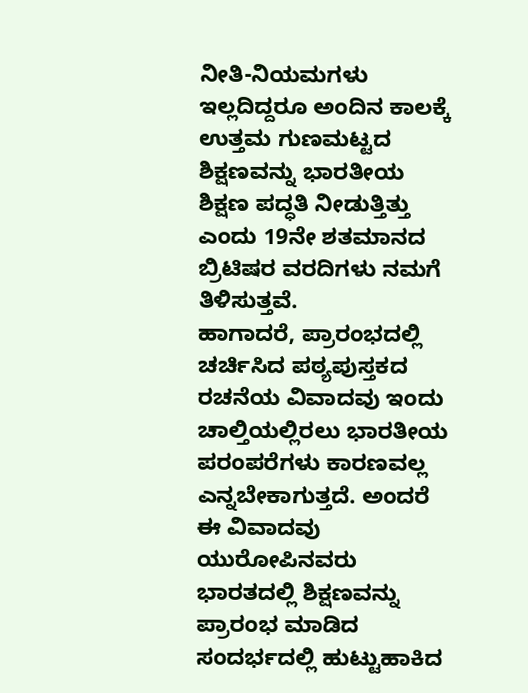ನೀತಿ-ನಿಯಮಗಳು ಇಲ್ಲದಿದ್ದರೂ ಅಂದಿನ ಕಾಲಕ್ಕೆ ಉತ್ತಮ ಗುಣಮಟ್ಟದ ಶಿಕ್ಷಣವನ್ನು ಭಾರತೀಯ ಶಿಕ್ಷಣ ಪದ್ಧತಿ ನೀಡುತ್ತಿತ್ತು ಎಂದು 19ನೇ ಶತಮಾನದ ಬ್ರಿಟಿಷರ ವರದಿಗಳು ನಮಗೆ ತಿಳಿಸುತ್ತವೆ.
ಹಾಗಾದರೆ, ಪ್ರಾರಂಭದಲ್ಲಿ ಚರ್ಚಿಸಿದ ಪಠ್ಯಪುಸ್ತಕದ ರಚನೆಯ ವಿವಾದವು ಇಂದು ಚಾಲ್ತಿಯಲ್ಲಿರಲು ಭಾರತೀಯ ಪರಂಪರೆಗಳು ಕಾರಣವಲ್ಲ ಎನ್ನಬೇಕಾಗುತ್ತದೆ. ಅಂದರೆ ಈ ವಿವಾದವು ಯುರೋಪಿನವರು ಭಾರತದಲ್ಲಿ ಶಿಕ್ಷಣವನ್ನು ಪ್ರಾರಂಭ ಮಾಡಿದ ಸಂದರ್ಭದಲ್ಲಿ ಹುಟ್ಟುಹಾಕಿದ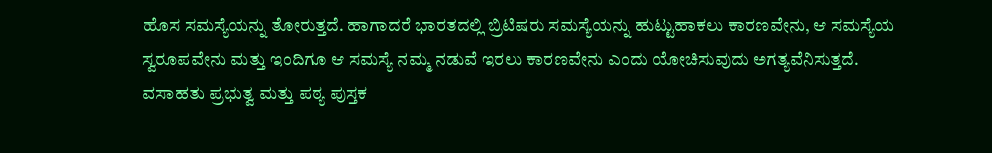ಹೊಸ ಸಮಸ್ಯೆಯನ್ನು ತೋರುತ್ತದೆ. ಹಾಗಾದರೆ ಭಾರತದಲ್ಲಿ ಬ್ರಿಟಿಷರು ಸಮಸ್ಯೆಯನ್ನು ಹುಟ್ಟುಹಾಕಲು ಕಾರಣವೇನು, ಆ ಸಮಸ್ಯೆಯ ಸ್ವರೂಪವೇನು ಮತ್ತು ಇಂದಿಗೂ ಆ ಸಮಸ್ಯೆ ನಮ್ಮ ನಡುವೆ ಇರಲು ಕಾರಣವೇನು ಎಂದು ಯೋಚಿಸುವುದು ಅಗತ್ಯವೆನಿಸುತ್ತದೆ.
ವಸಾಹತು ಪ್ರಭುತ್ವ ಮತ್ತು ಪಠ್ಯ ಪುಸ್ತಕ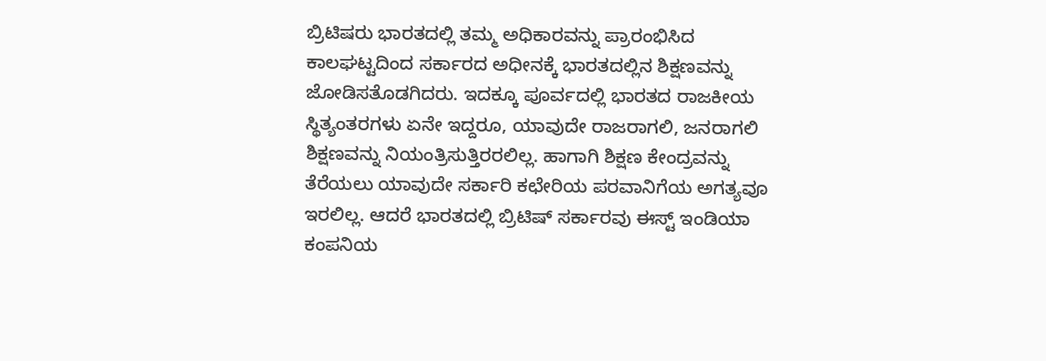ಬ್ರಿಟಿಷರು ಭಾರತದಲ್ಲಿ ತಮ್ಮ ಅಧಿಕಾರವನ್ನು ಪ್ರಾರಂಭಿಸಿದ ಕಾಲಘಟ್ಟದಿಂದ ಸರ್ಕಾರದ ಅಧೀನಕ್ಕೆ ಭಾರತದಲ್ಲಿನ ಶಿಕ್ಷಣವನ್ನು ಜೋಡಿಸತೊಡಗಿದರು. ಇದಕ್ಕೂ ಪೂರ್ವದಲ್ಲಿ ಭಾರತದ ರಾಜಕೀಯ ಸ್ಥಿತ್ಯಂತರಗಳು ಏನೇ ಇದ್ದರೂ, ಯಾವುದೇ ರಾಜರಾಗಲಿ, ಜನರಾಗಲಿ ಶಿಕ್ಷಣವನ್ನು ನಿಯಂತ್ರಿಸುತ್ತಿರರಲಿಲ್ಲ. ಹಾಗಾಗಿ ಶಿಕ್ಷಣ ಕೇಂದ್ರವನ್ನು ತೆರೆಯಲು ಯಾವುದೇ ಸರ್ಕಾರಿ ಕಛೇರಿಯ ಪರವಾನಿಗೆಯ ಅಗತ್ಯವೂ ಇರಲಿಲ್ಲ. ಆದರೆ ಭಾರತದಲ್ಲಿ ಬ್ರಿಟಿಷ್ ಸರ್ಕಾರವು ಈಸ್ಟ್ ಇಂಡಿಯಾ ಕಂಪನಿಯ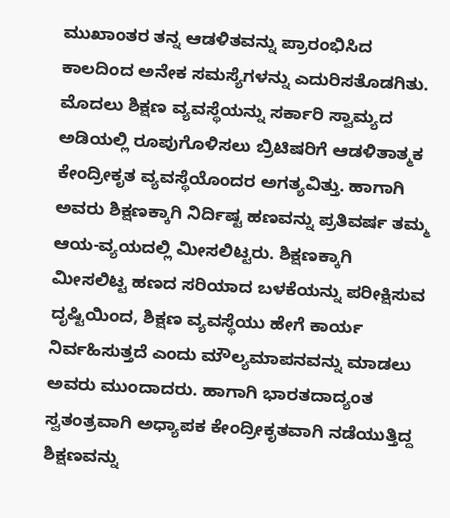ಮುಖಾಂತರ ತನ್ನ ಆಡಳಿತವನ್ನು ಪ್ರಾರಂಭಿಸಿದ ಕಾಲದಿಂದ ಅನೇಕ ಸಮಸ್ಯೆಗಳನ್ನು ಎದುರಿಸತೊಡಗಿತು. ಮೊದಲು ಶಿಕ್ಷಣ ವ್ಯವಸ್ಥೆಯನ್ನು ಸರ್ಕಾರಿ ಸ್ವಾಮ್ಯದ ಅಡಿಯಲ್ಲಿ ರೂಪುಗೊಳಿಸಲು ಬ್ರಿಟಿಷರಿಗೆ ಆಡಳಿತಾತ್ಮಕ ಕೇಂದ್ರೀಕೃತ ವ್ಯವಸ್ಥೆಯೊಂದರ ಅಗತ್ಯವಿತ್ತು. ಹಾಗಾಗಿ ಅವರು ಶಿಕ್ಷಣಕ್ಕಾಗಿ ನಿರ್ದಿಷ್ಟ ಹಣವನ್ನು ಪ್ರತಿವರ್ಷ ತಮ್ಮ ಆಯ-ವ್ಯಯದಲ್ಲಿ ಮೀಸಲಿಟ್ಟರು. ಶಿಕ್ಷಣಕ್ಕಾಗಿ ಮೀಸಲಿಟ್ಟ ಹಣದ ಸರಿಯಾದ ಬಳಕೆಯನ್ನು ಪರೀಕ್ಷಿಸುವ ದೃಷ್ಟಿಯಿಂದ, ಶಿಕ್ಷಣ ವ್ಯವಸ್ಥೆಯು ಹೇಗೆ ಕಾರ್ಯ ನಿರ್ವಹಿಸುತ್ತದೆ ಎಂದು ಮೌಲ್ಯಮಾಪನವನ್ನು ಮಾಡಲು ಅವರು ಮುಂದಾದರು. ಹಾಗಾಗಿ ಭಾರತದಾದ್ಯಂತ ಸ್ವತಂತ್ರವಾಗಿ ಅಧ್ಯಾಪಕ ಕೇಂದ್ರೀಕೃತವಾಗಿ ನಡೆಯುತ್ತಿದ್ದ ಶಿಕ್ಷಣವನ್ನು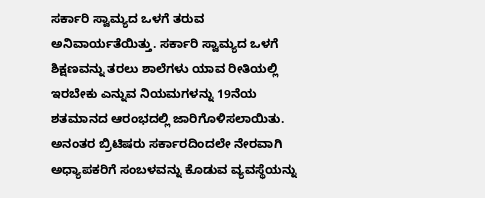ಸರ್ಕಾರಿ ಸ್ವಾಮ್ಯದ ಒಳಗೆ ತರುವ ಅನಿವಾರ್ಯತೆಯಿತ್ತು. ಸರ್ಕಾರಿ ಸ್ವಾಮ್ಯದ ಒಳಗೆ ಶಿಕ್ಷಣವನ್ನು ತರಲು ಶಾಲೆಗಳು ಯಾವ ರೀತಿಯಲ್ಲಿ ಇರಬೇಕು ಎನ್ನುವ ನಿಯಮಗಳನ್ನು 19ನೆಯ ಶತಮಾನದ ಆರಂಭದಲ್ಲಿ ಜಾರಿಗೊಳಿಸಲಾಯಿತು. ಅನಂತರ ಬ್ರಿಟಿಷರು ಸರ್ಕಾರದಿಂದಲೇ ನೇರವಾಗಿ ಅಧ್ಯಾಪಕರಿಗೆ ಸಂಬಳವನ್ನು ಕೊಡುವ ವ್ಯವಸ್ಥೆಯನ್ನು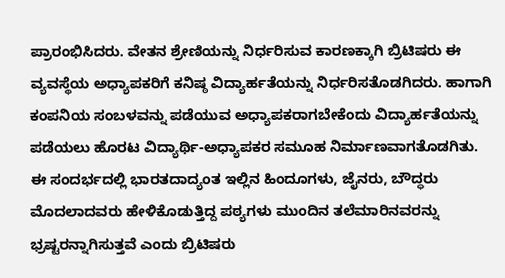ಪ್ರಾರಂಭಿಸಿದರು. ವೇತನ ಶ್ರೇಣಿಯನ್ನು ನಿರ್ಧರಿಸುವ ಕಾರಣಕ್ಕಾಗಿ ಬ್ರಿಟಿಷರು ಈ ವ್ಯವಸ್ಥೆಯ ಅಧ್ಯಾಪಕರಿಗೆ ಕನಿಷ್ಠ ವಿದ್ಯಾರ್ಹತೆಯನ್ನು ನಿರ್ಧರಿಸತೊಡಗಿದರು. ಹಾಗಾಗಿ ಕಂಪನಿಯ ಸಂಬಳವನ್ನು ಪಡೆಯುವ ಅಧ್ಯಾಪಕರಾಗಬೇಕೆಂದು ವಿದ್ಯಾರ್ಹತೆಯನ್ನು ಪಡೆಯಲು ಹೊರಟ ವಿದ್ಯಾರ್ಥಿ-ಅಧ್ಯಾಪಕರ ಸಮೂಹ ನಿರ್ಮಾಣವಾಗತೊಡಗಿತು.
ಈ ಸಂದರ್ಭದಲ್ಲಿ ಭಾರತದಾದ್ಯಂತ ಇಲ್ಲಿನ ಹಿಂದೂಗಳು, ಜೈನರು, ಬೌದ್ಧರು ಮೊದಲಾದವರು ಹೇಳಿಕೊಡುತ್ತಿದ್ದ ಪಠ್ಯಗಳು ಮುಂದಿನ ತಲೆಮಾರಿನವರನ್ನು ಭ್ರಷ್ಟರನ್ನಾಗಿಸುತ್ತವೆ ಎಂದು ಬ್ರಿಟಿಷರು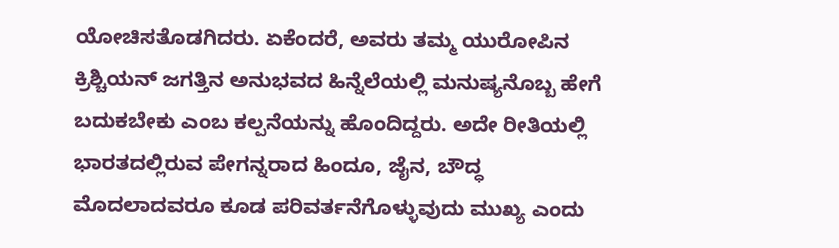ಯೋಚಿಸತೊಡಗಿದರು. ಏಕೆಂದರೆ, ಅವರು ತಮ್ಮ ಯುರೋಪಿನ ಕ್ರಿಶ್ಚಿಯನ್ ಜಗತ್ತಿನ ಅನುಭವದ ಹಿನ್ನೆಲೆಯಲ್ಲಿ ಮನುಷ್ಯನೊಬ್ಬ ಹೇಗೆ ಬದುಕಬೇಕು ಎಂಬ ಕಲ್ಪನೆಯನ್ನು ಹೊಂದಿದ್ದರು. ಅದೇ ರೀತಿಯಲ್ಲಿ ಭಾರತದಲ್ಲಿರುವ ಪೇಗನ್ನರಾದ ಹಿಂದೂ, ಜೈನ, ಬೌದ್ಧ ಮೊದಲಾದವರೂ ಕೂಡ ಪರಿವರ್ತನೆಗೊಳ್ಳುವುದು ಮುಖ್ಯ ಎಂದು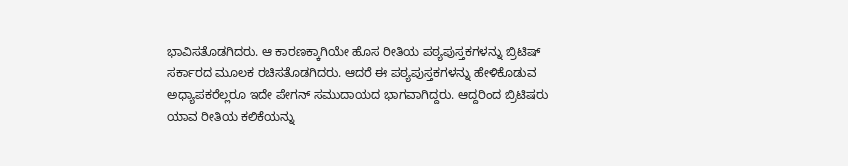ಭಾವಿಸತೊಡಗಿದರು. ಆ ಕಾರಣಕ್ಕಾಗಿಯೇ ಹೊಸ ರೀತಿಯ ಪಠ್ಯಪುಸ್ತಕಗಳನ್ನು ಬ್ರಿಟಿಷ್ ಸರ್ಕಾರದ ಮೂಲಕ ರಚಿಸತೊಡಗಿದರು. ಆದರೆ ಈ ಪಠ್ಯಪುಸ್ತಕಗಳನ್ನು ಹೇಳಿಕೊಡುವ ಅಧ್ಯಾಪಕರೆಲ್ಲರೂ ಇದೇ ಪೇಗನ್ ಸಮುದಾಯದ ಭಾಗವಾಗಿದ್ದರು. ಆದ್ದರಿಂದ ಬ್ರಿಟಿಷರು ಯಾವ ರೀತಿಯ ಕಲಿಕೆಯನ್ನು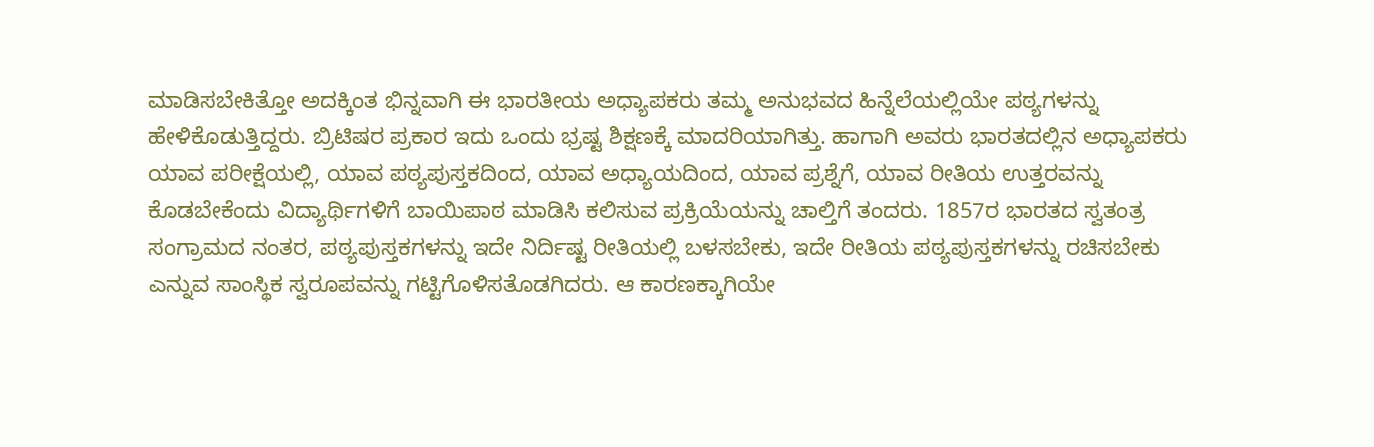ಮಾಡಿಸಬೇಕಿತ್ತೋ ಅದಕ್ಕಿಂತ ಭಿನ್ನವಾಗಿ ಈ ಭಾರತೀಯ ಅಧ್ಯಾಪಕರು ತಮ್ಮ ಅನುಭವದ ಹಿನ್ನೆಲೆಯಲ್ಲಿಯೇ ಪಠ್ಯಗಳನ್ನು ಹೇಳಿಕೊಡುತ್ತಿದ್ದರು. ಬ್ರಿಟಿಷರ ಪ್ರಕಾರ ಇದು ಒಂದು ಭ್ರಷ್ಟ ಶಿಕ್ಷಣಕ್ಕೆ ಮಾದರಿಯಾಗಿತ್ತು. ಹಾಗಾಗಿ ಅವರು ಭಾರತದಲ್ಲಿನ ಅಧ್ಯಾಪಕರು ಯಾವ ಪರೀಕ್ಷೆಯಲ್ಲಿ, ಯಾವ ಪಠ್ಯಪುಸ್ತಕದಿಂದ, ಯಾವ ಅಧ್ಯಾಯದಿಂದ, ಯಾವ ಪ್ರಶ್ನೆಗೆ, ಯಾವ ರೀತಿಯ ಉತ್ತರವನ್ನು ಕೊಡಬೇಕೆಂದು ವಿದ್ಯಾರ್ಥಿಗಳಿಗೆ ಬಾಯಿಪಾಠ ಮಾಡಿಸಿ ಕಲಿಸುವ ಪ್ರಕ್ರಿಯೆಯನ್ನು ಚಾಲ್ತಿಗೆ ತಂದರು. 1857ರ ಭಾರತದ ಸ್ವತಂತ್ರ ಸಂಗ್ರಾಮದ ನಂತರ, ಪಠ್ಯಪುಸ್ತಕಗಳನ್ನು ಇದೇ ನಿರ್ದಿಷ್ಟ ರೀತಿಯಲ್ಲಿ ಬಳಸಬೇಕು, ಇದೇ ರೀತಿಯ ಪಠ್ಯಪುಸ್ತಕಗಳನ್ನು ರಚಿಸಬೇಕು ಎನ್ನುವ ಸಾಂಸ್ಥಿಕ ಸ್ವರೂಪವನ್ನು ಗಟ್ಟಿಗೊಳಿಸತೊಡಗಿದರು. ಆ ಕಾರಣಕ್ಕಾಗಿಯೇ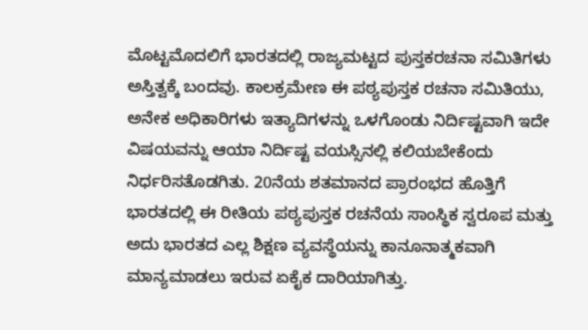ಮೊಟ್ಟಮೊದಲಿಗೆ ಭಾರತದಲ್ಲಿ ರಾಜ್ಯಮಟ್ಟದ ಪುಸ್ತಕರಚನಾ ಸಮಿತಿಗಳು ಅಸ್ತಿತ್ವಕ್ಕೆ ಬಂದವು. ಕಾಲಕ್ರಮೇಣ ಈ ಪಠ್ಯಪುಸ್ತಕ ರಚನಾ ಸಮಿತಿಯು, ಅನೇಕ ಅಧಿಕಾರಿಗಳು ಇತ್ಯಾದಿಗಳನ್ನು ಒಳಗೊಂಡು ನಿರ್ದಿಷ್ಟವಾಗಿ ಇದೇ ವಿಷಯವನ್ನು ಆಯಾ ನಿರ್ದಿಷ್ಟ ವಯಸ್ಸಿನಲ್ಲಿ ಕಲಿಯಬೇಕೆಂದು ನಿರ್ಧರಿಸತೊಡಗಿತು. 20ನೆಯ ಶತಮಾನದ ಪ್ರಾರಂಭದ ಹೊತ್ತಿಗೆ ಭಾರತದಲ್ಲಿ ಈ ರೀತಿಯ ಪಠ್ಯಪುಸ್ತಕ ರಚನೆಯ ಸಾಂಸ್ಥಿಕ ಸ್ವರೂಪ ಮತ್ತು ಅದು ಭಾರತದ ಎಲ್ಲ ಶಿಕ್ಷಣ ವ್ಯವಸ್ಥೆಯನ್ನು ಕಾನೂನಾತ್ಮಕವಾಗಿ ಮಾನ್ಯಮಾಡಲು ಇರುವ ಏಕೈಕ ದಾರಿಯಾಗಿತ್ತು.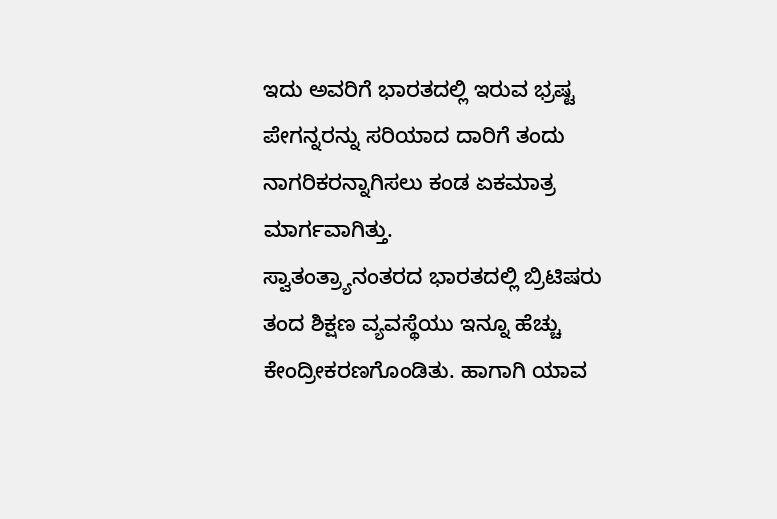ಇದು ಅವರಿಗೆ ಭಾರತದಲ್ಲಿ ಇರುವ ಭ್ರಷ್ಟ ಪೇಗನ್ನರನ್ನು ಸರಿಯಾದ ದಾರಿಗೆ ತಂದು ನಾಗರಿಕರನ್ನಾಗಿಸಲು ಕಂಡ ಏಕಮಾತ್ರ ಮಾರ್ಗವಾಗಿತ್ತು.
ಸ್ವಾತಂತ್ರ್ಯಾನಂತರದ ಭಾರತದಲ್ಲಿ ಬ್ರಿಟಿಷರು ತಂದ ಶಿಕ್ಷಣ ವ್ಯವಸ್ಥೆಯು ಇನ್ನೂ ಹೆಚ್ಚು ಕೇಂದ್ರೀಕರಣಗೊಂಡಿತು. ಹಾಗಾಗಿ ಯಾವ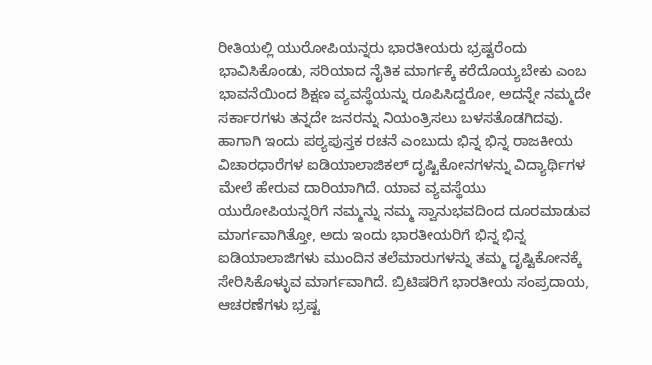ರೀತಿಯಲ್ಲಿ ಯುರೋಪಿಯನ್ನರು ಭಾರತೀಯರು ಭ್ರಷ್ಟರೆಂದು ಭಾವಿಸಿಕೊಂಡು, ಸರಿಯಾದ ನೈತಿಕ ಮಾರ್ಗಕ್ಕೆ ಕರೆದೊಯ್ಯಬೇಕು ಎಂಬ ಭಾವನೆಯಿಂದ ಶಿಕ್ಷಣ ವ್ಯವಸ್ಥೆಯನ್ನು ರೂಪಿಸಿದ್ದರೋ, ಅದನ್ನೇ ನಮ್ಮದೇ ಸರ್ಕಾರಗಳು ತನ್ನದೇ ಜನರನ್ನು ನಿಯಂತ್ರಿಸಲು ಬಳಸತೊಡಗಿದವು. ಹಾಗಾಗಿ ಇಂದು ಪಠ್ಯಪುಸ್ತಕ ರಚನೆ ಎಂಬುದು ಭಿನ್ನ ಭಿನ್ನ ರಾಜಕೀಯ ವಿಚಾರಧಾರೆಗಳ ಐಡಿಯಾಲಾಜಿಕಲ್ ದೃಷ್ಟಿಕೋನಗಳನ್ನು ವಿದ್ಯಾರ್ಥಿಗಳ ಮೇಲೆ ಹೇರುವ ದಾರಿಯಾಗಿದೆ. ಯಾವ ವ್ಯವಸ್ಥೆಯು ಯುರೋಪಿಯನ್ನರಿಗೆ ನಮ್ಮನ್ನು ನಮ್ಮ ಸ್ವಾನುಭವದಿಂದ ದೂರಮಾಡುವ ಮಾರ್ಗವಾಗಿತ್ತೋ, ಅದು ಇಂದು ಭಾರತೀಯರಿಗೆ ಭಿನ್ನ ಭಿನ್ನ ಐಡಿಯಾಲಾಜಿಗಳು ಮುಂದಿನ ತಲೆಮಾರುಗಳನ್ನು ತಮ್ಮ ದೃಷ್ಟಿಕೋನಕ್ಕೆ ಸೇರಿಸಿಕೊಳ್ಳುವ ಮಾರ್ಗವಾಗಿದೆ. ಬ್ರಿಟಿಷರಿಗೆ ಭಾರತೀಯ ಸಂಪ್ರದಾಯ, ಆಚರಣೆಗಳು ಭ್ರಷ್ಟ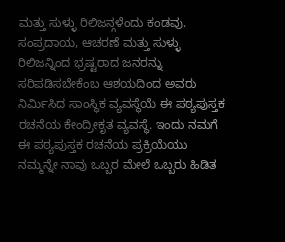ಮತ್ತು ಸುಳ್ಳು ರಿಲಿಜನ್ಗಳೆಂದು ಕಂಡವು. ಸಂಪ್ರದಾಯ, ಆಚರಣೆ ಮತ್ತು ಸುಳ್ಳು ರಿಲಿಜನ್ನಿಂದ ಭ್ರಷ್ಟರಾದ ಜನರನ್ನು ಸರಿಪಡಿಸಬೇಕೆಂಬ ಆಶಯದಿಂದ ಅವರು ನಿರ್ಮಿಸಿದ ಸಾಂಸ್ಥಿಕ ವ್ಯವಸ್ಥೆಯೆ ಈ ಪಠ್ಯಪುಸ್ತಕ ರಚನೆಯ ಕೇಂದ್ರೀಕೃತ ವ್ಯವಸ್ಥೆ. ಇಂದು ನಮಗೆ ಈ ಪಠ್ಯಪುಸ್ತಕ ರಚನೆಯ ಪ್ರಕ್ರಿಯೆಯು ನಮ್ಮನ್ನೇ ನಾವು ಒಬ್ಬರ ಮೇಲೆ ಒಬ್ಬರು ಹಿಡಿತ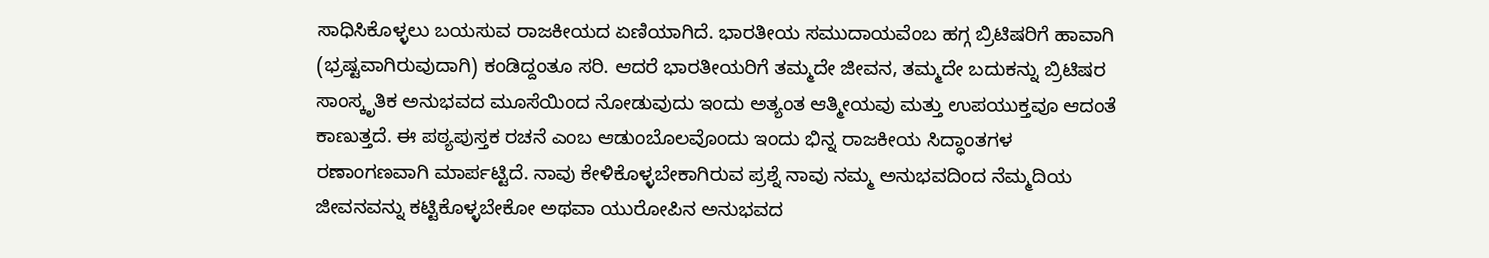ಸಾಧಿಸಿಕೊಳ್ಳಲು ಬಯಸುವ ರಾಜಕೀಯದ ಏಣಿಯಾಗಿದೆ. ಭಾರತೀಯ ಸಮುದಾಯವೆಂಬ ಹಗ್ಗ ಬ್ರಿಟಿಷರಿಗೆ ಹಾವಾಗಿ (ಭ್ರಷ್ಟವಾಗಿರುವುದಾಗಿ) ಕಂಡಿದ್ದಂತೂ ಸರಿ. ಆದರೆ ಭಾರತೀಯರಿಗೆ ತಮ್ಮದೇ ಜೀವನ, ತಮ್ಮದೇ ಬದುಕನ್ನು ಬ್ರಿಟಿಷರ ಸಾಂಸ್ಕೃತಿಕ ಅನುಭವದ ಮೂಸೆಯಿಂದ ನೋಡುವುದು ಇಂದು ಅತ್ಯಂತ ಆತ್ಮೀಯವು ಮತ್ತು ಉಪಯುಕ್ತವೂ ಆದಂತೆ ಕಾಣುತ್ತದೆ. ಈ ಪಠ್ಯಪುಸ್ತಕ ರಚನೆ ಎಂಬ ಆಡುಂಬೊಲವೊಂದು ಇಂದು ಭಿನ್ನ ರಾಜಕೀಯ ಸಿದ್ಧಾಂತಗಳ ರಣಾಂಗಣವಾಗಿ ಮಾರ್ಪಟ್ಟಿದೆ. ನಾವು ಕೇಳಿಕೊಳ್ಳಬೇಕಾಗಿರುವ ಪ್ರಶ್ನೆ ನಾವು ನಮ್ಮ ಅನುಭವದಿಂದ ನೆಮ್ಮದಿಯ ಜೀವನವನ್ನು ಕಟ್ಟಿಕೊಳ್ಳಬೇಕೋ ಅಥವಾ ಯುರೋಪಿನ ಅನುಭವದ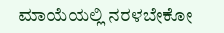ಮಾಯೆಯಲ್ಲಿ ನರಳಬೇಕೋ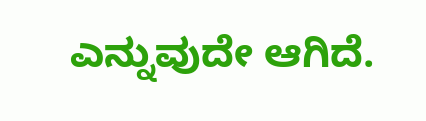ಎನ್ನುವುದೇ ಆಗಿದೆ.